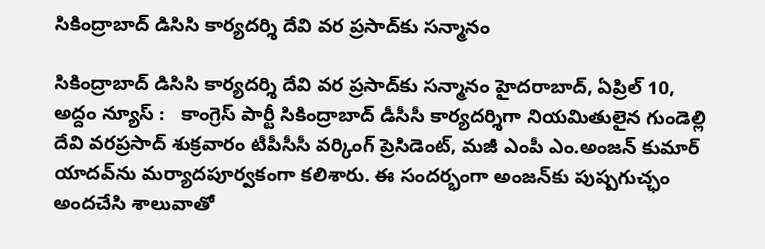సికింద్రాబాద్ డిసిసి కార్య‌ద‌ర్శి దేవి వ‌ర ప్ర‌సాద్‌కు స‌న్మానం

సికింద్రాబాద్ డిసిసి కార్య‌ద‌ర్శి దేవి వ‌ర ప్ర‌సాద్‌కు స‌న్మానం హైదరాబాద్, ఏప్రిల్ 10, అద్దం న్యూస్ :   కాంగ్రెస్ పార్టీ సికింద్రాబాద్ డీసీసీ కార్యదర్శిగా నియమితులైన గుండెల్లి దేవి వరప్రసాద్ శుక్ర‌వారం టీపీసీసీ వర్కింగ్ ప్రెసిడెంట్, మజీ ఎంపీ ఎం.అంజన్ కుమార్ యాదవ్‌ను మర్యాదపూర్వకంగా కలిశారు. ఈ సంద‌ర్భంగా అంజ‌న్‌కు పుష్ప‌గుచ్ఛం అంద‌చేసి శాలువాతో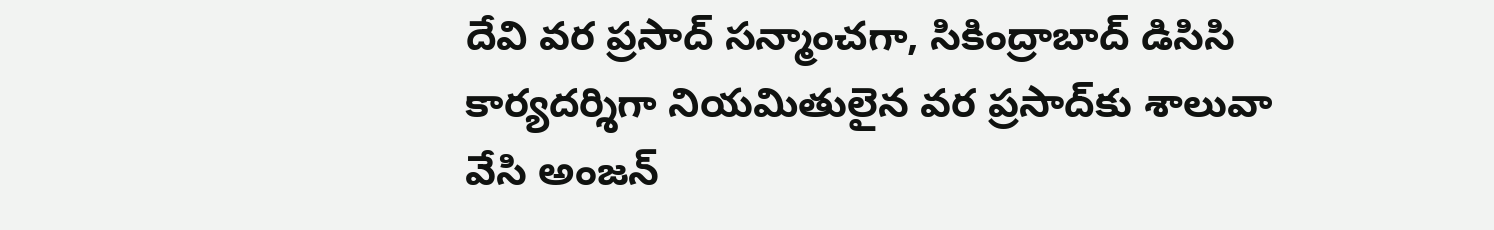దేవి వ‌ర ప్ర‌సాద్ స‌న్మాంచ‌గా, సికింద్రాబాద్ డిసిసి కార్య‌ద‌ర్శిగా నియ‌మితులైన వ‌ర ప్ర‌సాద్‌కు శాలువా వేసి అంజ‌న్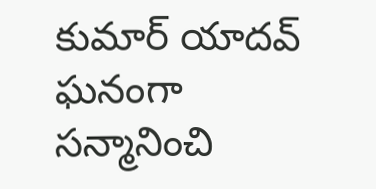కుమార్ యాద‌వ్ ఘ‌నంగా స‌న్మానించి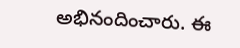అభినందించారు. ఈ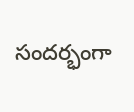సంద‌ర్భంగా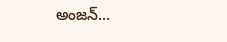అంజ‌న్...